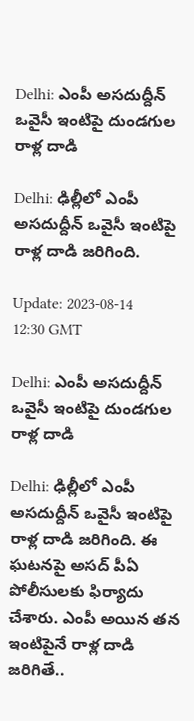Delhi: ఎంపీ అసదుద్దీన్‌ ఒవైసీ ఇంటిపై దుండగుల రాళ్ల దాడి

Delhi: ఢిల్లీలో ఎంపీ అసదుద్దీన్‌ ఒవైసీ ఇంటిపై రాళ్ల దాడి జరిగింది.

Update: 2023-08-14 12:30 GMT

Delhi: ఎంపీ అసదుద్దీన్‌ ఒవైసీ ఇంటిపై దుండగుల రాళ్ల దాడి

Delhi: ఢిల్లీలో ఎంపీ అసదుద్దీన్‌ ఒవైసీ ఇంటిపై రాళ్ల దాడి జరిగింది. ఈ ఘటనపై అసద్ పీఏ పోలీసులకు ఫిర్యాదు చేశారు. ఎంపీ అయిన తన ఇంటిపైనే రాళ్ల దాడి జరిగితే..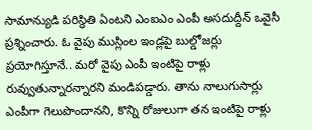సామాన్యుడి పరిస్థితి ఏంటని ఎంఐఎం ఎంపీ అసదుద్దీన్‌ ఒవైసీ ప్రశ్నించారు. ఓ వైపు ముస్లింల ఇండ్లపై బుల్డోజర్లు ప్రయోగిస్తూనే.. మరో వైపు ఎంపీ ఇంటిపై రాళ్లు రువ్వుతున్నారన్నారని మండిపడ్డారు. తాను నాలుగుసార్లు ఎంపీగా గెలుపొందానని, కొన్ని రోజులుగా తన ఇంటిపై రాళ్లు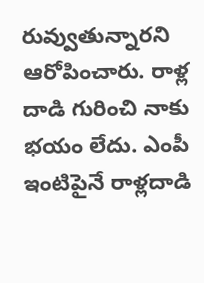రువ్వుతున్నారని ఆరోపించారు. రాళ్ల దాడి గురించి నాకు భయం లేదు. ఎంపీ ఇంటిపైనే రాళ్లదాడి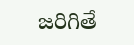జరిగితే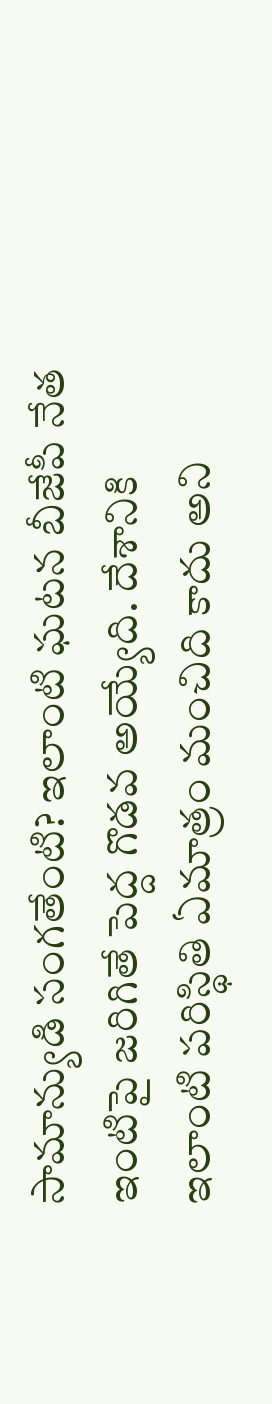సామాన్యుడి సంగతేంటి? ఇలాంటి ఘటన బీజేపీ నేత ఇంటిపై జరిగితే పెద్ద గొడవ అయ్యేది. దేశానికి ఇలాంటి పరిస్థితి ఏమాత్రం మంచిది కాదు అని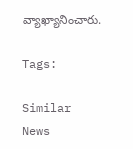వ్యాఖ్యానించారు.

Tags:

Similar News